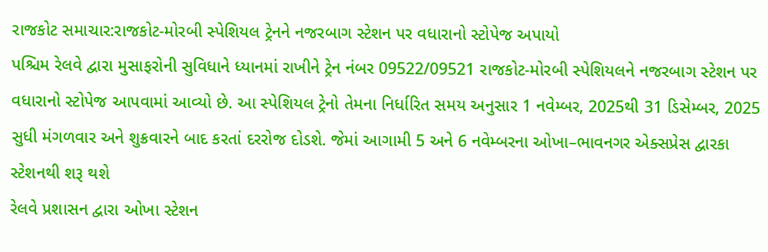રાજકોટ સમાચાર:રાજકોટ-મોરબી સ્પેશિયલ ટ્રેનને નજરબાગ સ્ટેશન પર વધારાનો સ્ટોપેજ અપાયો
પશ્ચિમ રેલવે દ્વારા મુસાફરોની સુવિધાને ધ્યાનમાં રાખીને ટ્રેન નંબર 09522/09521 રાજકોટ-મોરબી સ્પેશિયલને નજરબાગ સ્ટેશન પર વધારાનો સ્ટોપેજ આપવામાં આવ્યો છે. આ સ્પેશિયલ ટ્રેનો તેમના નિર્ધારિત સમય અનુસાર 1 નવેમ્બર, 2025થી 31 ડિસેમ્બર, 2025 સુધી મંગળવાર અને શુક્રવારને બાદ કરતાં દરરોજ દોડશે. જેમાં આગામી 5 અને 6 નવેમ્બરના ઓખા–ભાવનગર એક્સપ્રેસ દ્વારકા સ્ટેશનથી શરૂ થશે
રેલવે પ્રશાસન દ્વારા ઓખા સ્ટેશન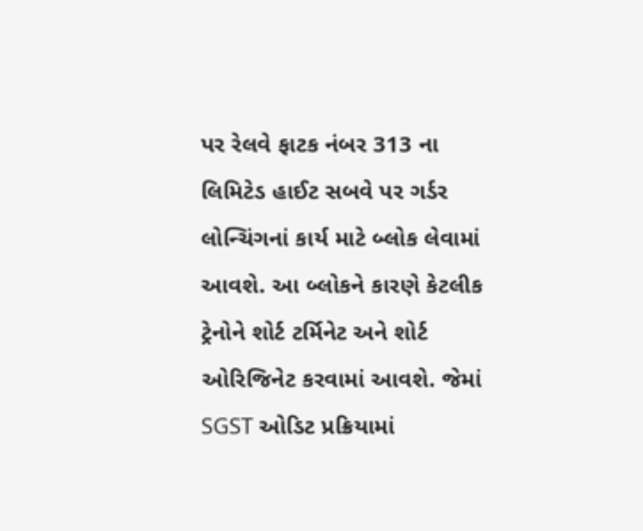પર રેલવે ફાટક નંબર 313 ના લિમિટેડ હાઈટ સબવે પર ગર્ડર લોન્ચિંગનાં કાર્ય માટે બ્લોક લેવામાં આવશે. આ બ્લોકને કારણે કેટલીક ટ્રેનોને શોર્ટ ટર્મિનેટ અને શોર્ટ ઓરિજિનેટ કરવામાં આવશે. જેમાં SGST ઓડિટ પ્રક્રિયામાં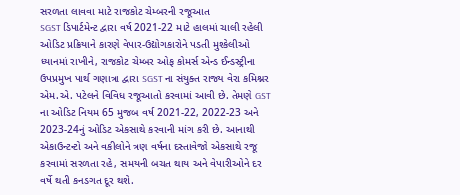સરળતા લાવવા માટે રાજકોટ ચેમ્બરની રજૂઆત
SGST ડિપાર્ટમેન્ટ દ્વારા વર્ષ 2021-22 માટે હાલમાં ચાલી રહેલી ઓડિટ પ્રક્રિયાને કારણે વેપાર-ઉદ્યોગકારોને પડતી મુશ્કેલીઓ ધ્યાનમાં રાખીને, રાજકોટ ચેમ્બર ઓફ કોમર્સ એન્ડ ઈન્ડસ્ટ્રીના ઉપપ્રમુખ પાર્થ ગણાત્રા દ્વારા SGST ના સંયુક્ત રાજ્ય વેરા કમિશ્નર એમ.એ. પટેલને વિવિધ રજૂઆતો કરવામાં આવી છે. તેમણે GST ના ઓડિટ નિયમ 65 મુજબ વર્ષ 2021-22, 2022-23 અને 2023-24નું ઓડિટ એકસાથે કરવાની માંગ કરી છે. આનાથી એકાઉન્ટન્ટો અને વકીલોને ત્રણ વર્ષના દસ્તાવેજો એકસાથે રજૂ કરવામાં સરળતા રહે, સમયની બચત થાય અને વેપારીઓને દર વર્ષે થતી કનડગત દૂર થશે.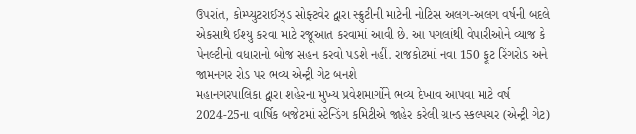ઉપરાંત, કોમ્પ્યુટરાઈઝ્ડ સોફ્ટવેર દ્વારા સ્ક્રુટીની માટેની નોટિસ અલગ-અલગ વર્ષની બદલે એકસાથે ઈશ્યુ કરવા માટે રજૂઆત કરવામાં આવી છે. આ પગલાંથી વેપારીઓને વ્યાજ કે પેનલ્ટીનો વધારાનો બોજ સહન કરવો પડશે નહીં. રાજકોટમાં નવા 150 ફૂટ રિંગરોડ અને જામનગર રોડ પર ભવ્ય એન્ટ્રી ગેટ બનશે
મહાનગરપાલિકા દ્વારા શહેરના મુખ્ય પ્રવેશમાર્ગોને ભવ્ય દેખાવ આપવા માટે વર્ષ 2024-25ના વાર્ષિક બજેટમાં સ્ટેન્ડિંગ કમિટીએ જાહેર કરેલી ગ્રાન્ડ સ્કલ્પચર (એન્ટ્રી ગેટ)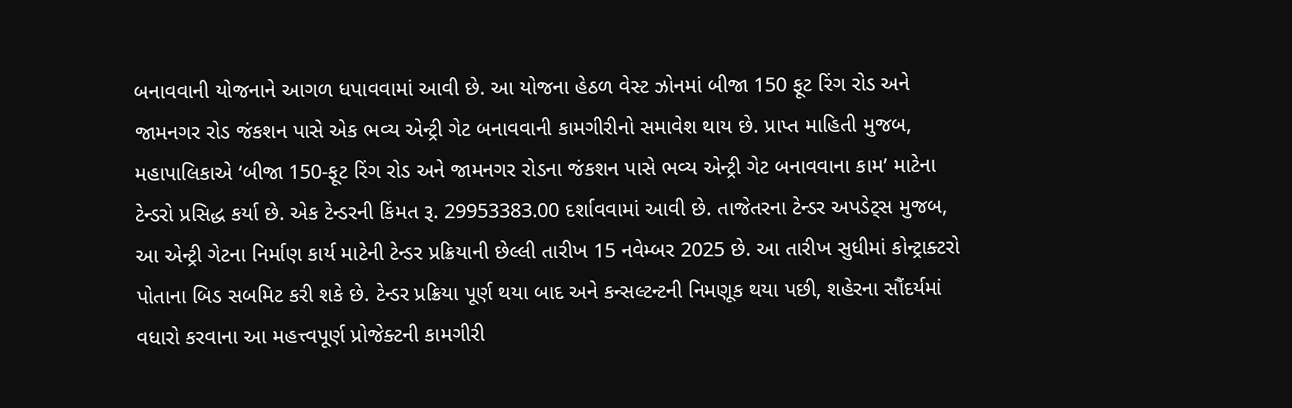બનાવવાની યોજનાને આગળ ધપાવવામાં આવી છે. આ યોજના હેઠળ વેસ્ટ ઝોનમાં બીજા 150 ફૂટ રિંગ રોડ અને જામનગર રોડ જંકશન પાસે એક ભવ્ય એન્ટ્રી ગેટ બનાવવાની કામગીરીનો સમાવેશ થાય છે. પ્રાપ્ત માહિતી મુજબ, મહાપાલિકાએ ‘બીજા 150-ફૂટ રિંગ રોડ અને જામનગર રોડના જંકશન પાસે ભવ્ય એન્ટ્રી ગેટ બનાવવાના કામ’ માટેના ટેન્ડરો પ્રસિદ્ધ કર્યા છે. એક ટેન્ડરની કિંમત રૂ. 29953383.00 દર્શાવવામાં આવી છે. તાજેતરના ટેન્ડર અપડેટ્સ મુજબ, આ એન્ટ્રી ગેટના નિર્માણ કાર્ય માટેની ટેન્ડર પ્રક્રિયાની છેલ્લી તારીખ 15 નવેમ્બર 2025 છે. આ તારીખ સુધીમાં કોન્ટ્રાક્ટરો પોતાના બિડ સબમિટ કરી શકે છે. ટેન્ડર પ્રક્રિયા પૂર્ણ થયા બાદ અને કન્સલ્ટન્ટની નિમણૂક થયા પછી, શહેરના સૌંદર્યમાં વધારો કરવાના આ મહત્ત્વપૂર્ણ પ્રોજેક્ટની કામગીરી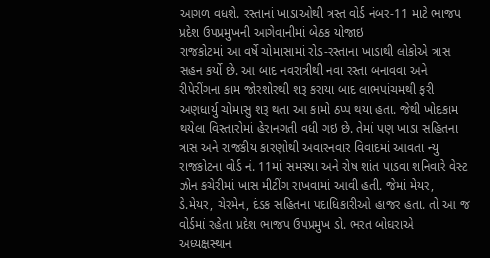આગળ વધશે. રસ્તાનાં ખાડાઓથી ત્રસ્ત વોર્ડ નંબર-11 માટે ભાજપ પ્રદેશ ઉપપ્રમુખની આગેવાનીમાં બેઠક યોજાઇ
રાજકોટમાં આ વર્ષે ચોમાસામાં રોડ-રસ્તાના ખાડાથી લોકોએ ત્રાસ સહન કર્યો છે. આ બાદ નવરાત્રીથી નવા રસ્તા બનાવવા અને રીપેરીંગના કામ જોરશોરથી શરૂ કરાયા બાદ લાભપાંચમથી ફરી અણધાર્યુ ચોમાસુ શરૂ થતા આ કામો ઠપ્પ થયા હતા. જેથી ખોદકામ થયેલા વિસ્તારોમાં હેરાનગતી વધી ગઇ છે. તેમાં પણ ખાડા સહિતના ત્રાસ અને રાજકીય કારણોથી અવારનવાર વિવાદમાં આવતા ન્યુ રાજકોટના વોર્ડ નં. 11માં સમસ્યા અને રોષ શાંત પાડવા શનિવારે વેસ્ટ ઝોન કચેરીમાં ખાસ મીટીંગ રાખવામાં આવી હતી. જેમાં મેયર, ડે.મેયર, ચેરમેન, દંડક સહિતના પદાધિકારીઓ હાજર હતા. તો આ જ વોર્ડમાં રહેતા પ્રદેશ ભાજપ ઉપપ્રમુખ ડો. ભરત બોઘરાએ અધ્યક્ષસ્થાન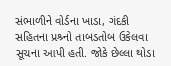સંભાળીને વોર્ડના ખાડા, ગંદકી સહિતના પ્રશ્ર્નો તાબડતોબ ઉકેલવા સૂચના આપી હતી. જોકે છેલ્લા થોડા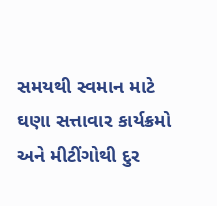સમયથી સ્વમાન માટે ઘણા સત્તાવાર કાર્યક્રમો અને મીટીંગોથી દુર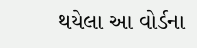થયેલા આ વોર્ડના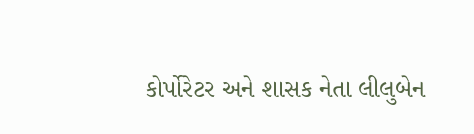કોર્પોરેટર અને શાસક નેતા લીલુબેન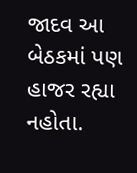જાદવ આ બેઠકમાં પણ હાજર રહ્યા નહોતા.